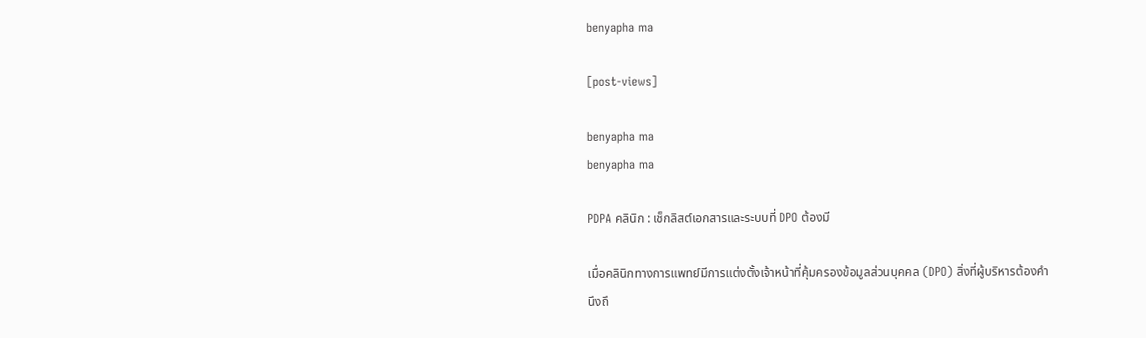benyapha ma

[post-views]

benyapha ma
benyapha ma

PDPA คลินิก : เช็กลิสต์เอกสารและระบบที่ DPO ต้องมี

เมื่อคลินิกทางการแพทย์มีการแต่งตั้งเจ้าหน้าที่คุ้มครองข้อมูลส่วนบุคคล (DPO) สิ่งที่ผู้บริหารต้องคำนึงถึ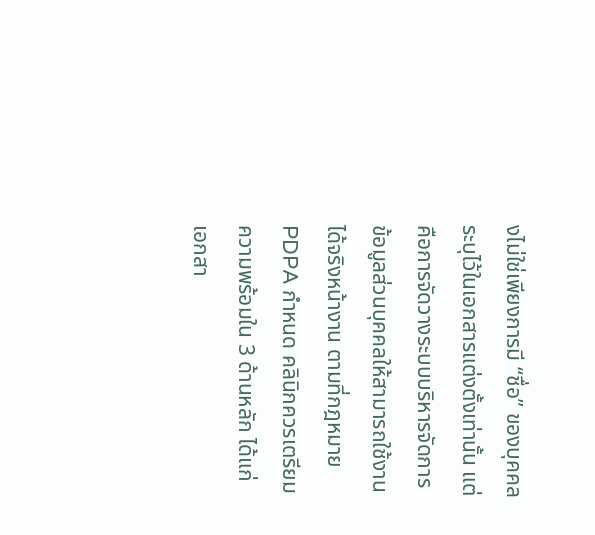งไม่ใช่เพียงการมี “ชื่อ” ของบุคคลระบุไว้ในเอกสารแต่งตั้งเท่านั้น แต่คือการจัดวางระบบบริหารจัดการข้อมูลส่วนบุคคลให้สามารถใช้งานได้จริงหน้างาน ตามที่กฎหมาย PDPA กำหนด คลินิกควรเตรียมความพร้อมใน 3 ด้านหลัก ได้แก่ เอกสา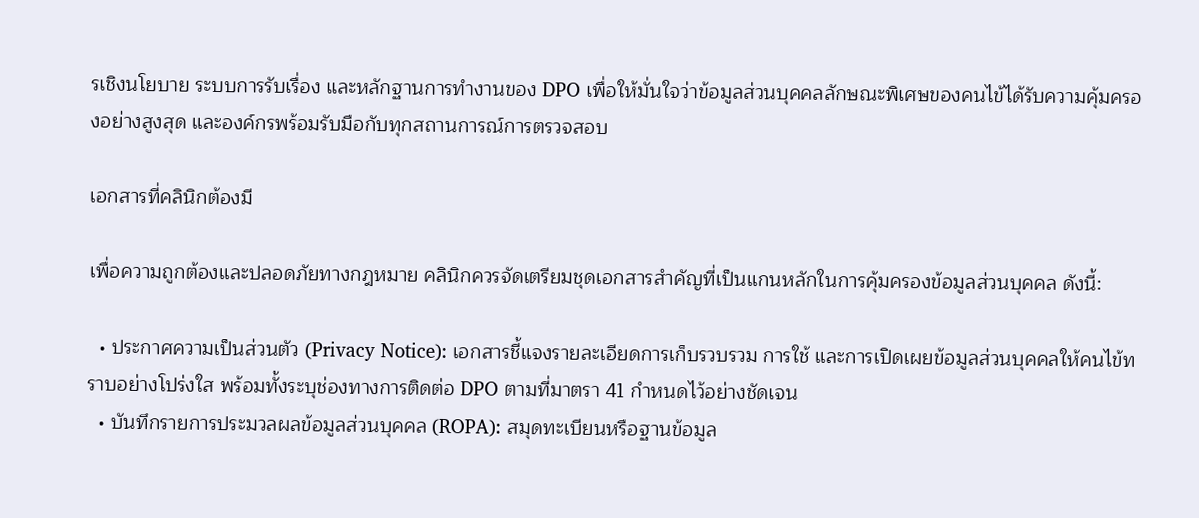รเชิงนโยบาย ระบบการรับเรื่อง และหลักฐานการทำงานของ DPO เพื่อให้มั่นใจว่าข้อมูลส่วนบุคคลลักษณะพิเศษของคนไข้ได้รับความคุ้มครองอย่างสูงสุด และองค์กรพร้อมรับมือกับทุกสถานการณ์การตรวจสอบ

เอกสารที่คลินิกต้องมี

เพื่อความถูกต้องและปลอดภัยทางกฎหมาย คลินิกควรจัดเตรียมชุดเอกสารสำคัญที่เป็นแกนหลักในการคุ้มครองข้อมูลส่วนบุคคล ดังนี้:

  • ประกาศความเป็นส่วนตัว (Privacy Notice): เอกสารชี้แจงรายละเอียดการเก็บรวบรวม การใช้ และการเปิดเผยข้อมูลส่วนบุคคลให้คนไข้ทราบอย่างโปร่งใส พร้อมทั้งระบุช่องทางการติดต่อ DPO ตามที่มาตรา 41 กำหนดไว้อย่างชัดเจน
  • บันทึกรายการประมวลผลข้อมูลส่วนบุคคล (ROPA): สมุดทะเบียนหรือฐานข้อมูล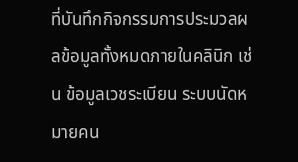ที่บันทึกกิจกรรมการประมวลผลข้อมูลทั้งหมดภายในคลินิก เช่น ข้อมูลเวชระเบียน ระบบนัดหมายคน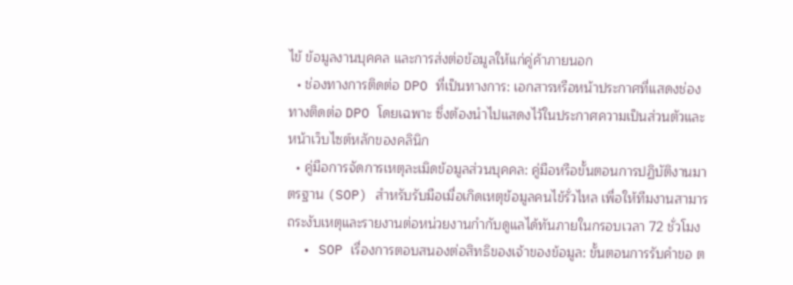ไข้ ข้อมูลงานบุคคล และการส่งต่อข้อมูลให้แก่คู่ค้าภายนอก
  • ช่องทางการติดต่อ DPO ที่เป็นทางการ: เอกสารหรือหน้าประกาศที่แสดงช่องทางติดต่อ DPO โดยเฉพาะ ซึ่งต้องนำไปแสดงไว้ในประกาศความเป็นส่วนตัวและหน้าเว็บไซต์หลักของคลินิก
  • คู่มือการจัดการเหตุละเมิดข้อมูลส่วนบุคคล: คู่มือหรือขั้นตอนการปฏิบัติงานมาตรฐาน (SOP) สำหรับรับมือเมื่อเกิดเหตุข้อมูลคนไข้รั่วไหล เพื่อให้ทีมงานสามารถระงับเหตุและรายงานต่อหน่วยงานกำกับดูแลได้ทันภายในกรอบเวลา 72 ชั่วโมง
  • SOP เรื่องการตอบสนองต่อสิทธิของเจ้าของข้อมูล: ขั้นตอนการรับคำขอ ต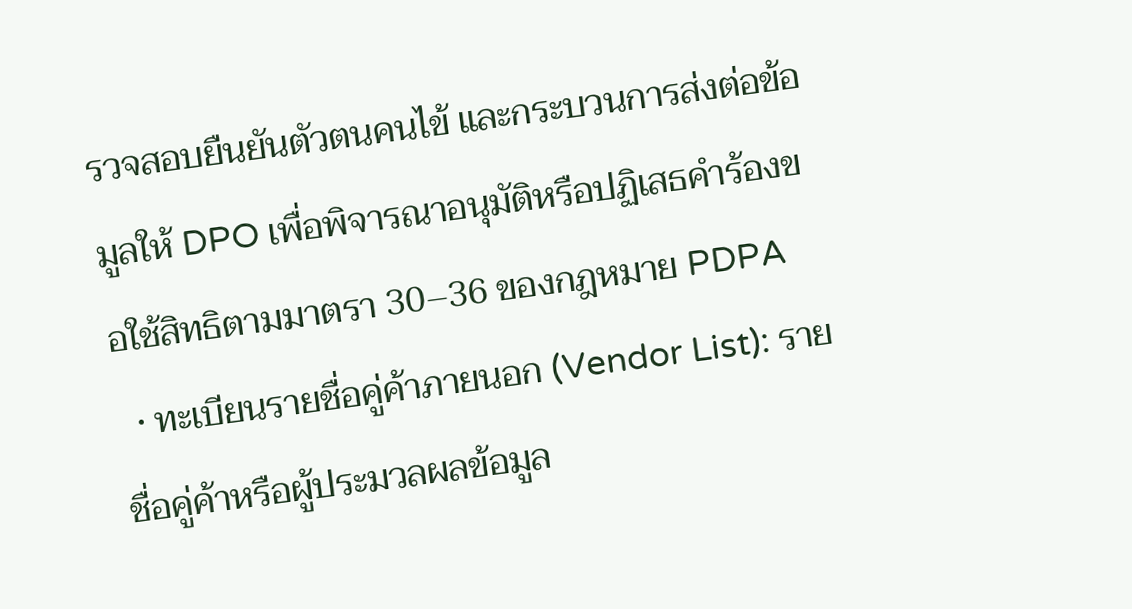รวจสอบยืนยันตัวตนคนไข้ และกระบวนการส่งต่อข้อมูลให้ DPO เพื่อพิจารณาอนุมัติหรือปฏิเสธคำร้องขอใช้สิทธิตามมาตรา 30–36 ของกฎหมาย PDPA
  • ทะเบียนรายชื่อคู่ค้าภายนอก (Vendor List): รายชื่อคู่ค้าหรือผู้ประมวลผลข้อมูล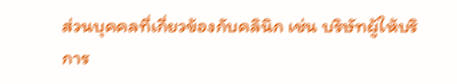ส่วนบุคคลที่เกี่ยวข้องกับคลินิก เช่น บริษัทผู้ให้บริการ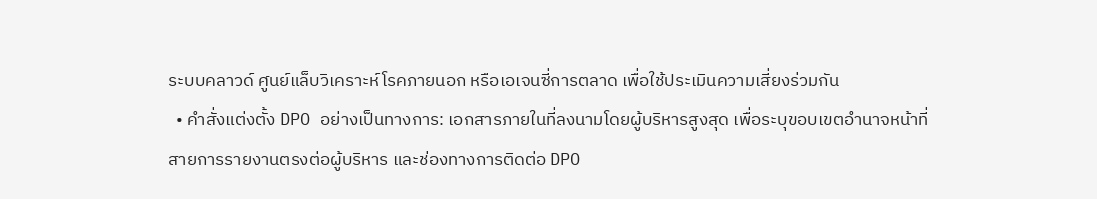ระบบคลาวด์ ศูนย์แล็บวิเคราะห์โรคภายนอก หรือเอเจนซี่การตลาด เพื่อใช้ประเมินความเสี่ยงร่วมกัน
  • คำสั่งแต่งตั้ง DPO อย่างเป็นทางการ: เอกสารภายในที่ลงนามโดยผู้บริหารสูงสุด เพื่อระบุขอบเขตอำนาจหน้าที่ สายการรายงานตรงต่อผู้บริหาร และช่องทางการติดต่อ DPO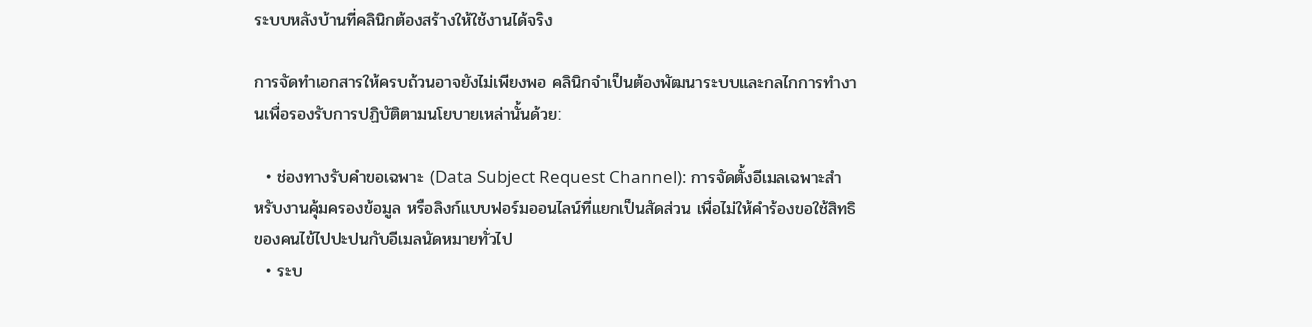ระบบหลังบ้านที่คลินิกต้องสร้างให้ใช้งานได้จริง

การจัดทำเอกสารให้ครบถ้วนอาจยังไม่เพียงพอ คลินิกจำเป็นต้องพัฒนาระบบและกลไกการทำงานเพื่อรองรับการปฏิบัติตามนโยบายเหล่านั้นด้วย:

  • ช่องทางรับคำขอเฉพาะ (Data Subject Request Channel): การจัดตั้งอีเมลเฉพาะสำหรับงานคุ้มครองข้อมูล หรือลิงก์แบบฟอร์มออนไลน์ที่แยกเป็นสัดส่วน เพื่อไม่ให้คำร้องขอใช้สิทธิของคนไข้ไปปะปนกับอีเมลนัดหมายทั่วไป
  • ระบ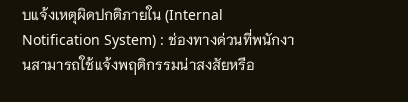บแจ้งเหตุผิดปกติภายใน (Internal Notification System) : ช่องทางด่วนที่พนักงานสามารถใช้แจ้งพฤติกรรมน่าสงสัยหรือ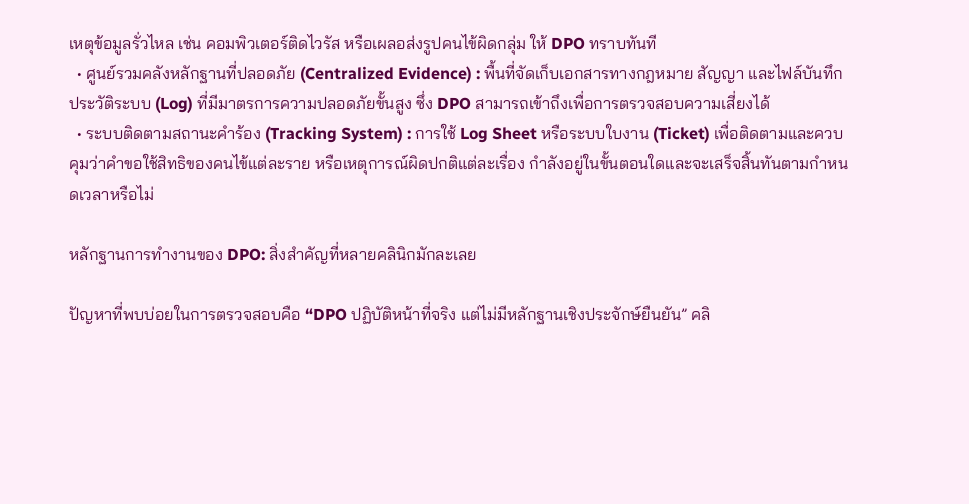เหตุข้อมูลรั่วไหล เช่น คอมพิวเตอร์ติดไวรัส หรือเผลอส่งรูปคนไข้ผิดกลุ่ม ให้ DPO ทราบทันที
  • ศูนย์รวมคลังหลักฐานที่ปลอดภัย (Centralized Evidence) : พื้นที่จัดเก็บเอกสารทางกฎหมาย สัญญา และไฟล์บันทึกประวัติระบบ (Log) ที่มีมาตรการความปลอดภัยขั้นสูง ซึ่ง DPO สามารถเข้าถึงเพื่อการตรวจสอบความเสี่ยงได้
  • ระบบติดตามสถานะคำร้อง (Tracking System) : การใช้ Log Sheet หรือระบบใบงาน (Ticket) เพื่อติดตามและควบคุมว่าคำขอใช้สิทธิของคนไข้แต่ละราย หรือเหตุการณ์ผิดปกติแต่ละเรื่อง กำลังอยู่ในขั้นตอนใดและจะเสร็จสิ้นทันตามกำหนดเวลาหรือไม่

หลักฐานการทำงานของ DPO: สิ่งสำคัญที่หลายคลินิกมักละเลย

ปัญหาที่พบบ่อยในการตรวจสอบคือ “DPO ปฏิบัติหน้าที่จริง แต่ไม่มีหลักฐานเชิงประจักษ์ยืนยัน” คลิ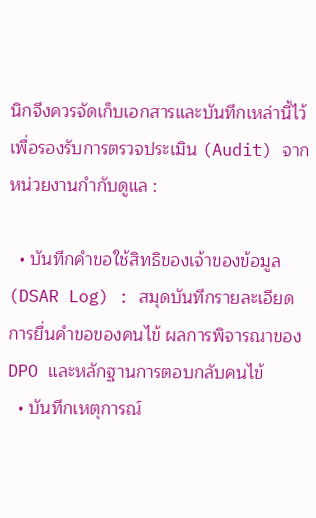นิกจึงควรจัดเก็บเอกสารและบันทึกเหล่านี้ไว้เพื่อรองรับการตรวจประเมิน (Audit) จากหน่วยงานกำกับดูแล :

  • บันทึกคำขอใช้สิทธิของเจ้าของข้อมูล (DSAR Log) : สมุดบันทึกรายละเอียดการยื่นคำขอของคนไข้ ผลการพิจารณาของ DPO และหลักฐานการตอบกลับคนไข้
  • บันทึกเหตุการณ์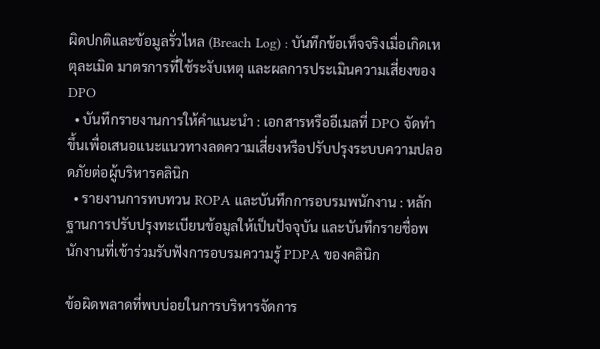ผิดปกติและข้อมูลรั่วไหล (Breach Log) : บันทึกข้อเท็จจริงเมื่อเกิดเหตุละเมิด มาตรการที่ใช้ระงับเหตุ และผลการประเมินความเสี่ยงของ DPO
  • บันทึกรายงานการให้คำแนะนำ : เอกสารหรืออีเมลที่ DPO จัดทำขึ้นเพื่อเสนอแนะแนวทางลดความเสี่ยงหรือปรับปรุงระบบความปลอดภัยต่อผู้บริหารคลินิก
  • รายงานการทบทวน ROPA และบันทึกการอบรมพนักงาน : หลักฐานการปรับปรุงทะเบียนข้อมูลให้เป็นปัจจุบัน และบันทึกรายชื่อพนักงานที่เข้าร่วมรับฟังการอบรมความรู้ PDPA ของคลินิก

ข้อผิดพลาดที่พบบ่อยในการบริหารจัดการ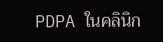PDPA ในคลินิก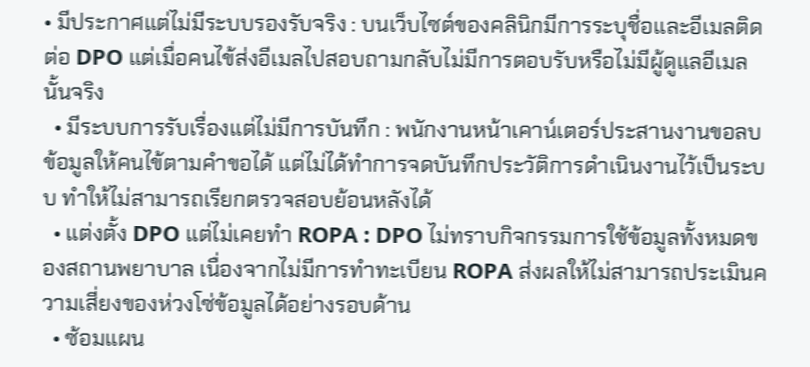• มีประกาศแต่ไม่มีระบบรองรับจริง : บนเว็บไซต์ของคลินิกมีการระบุชื่อและอีเมลติดต่อ DPO แต่เมื่อคนไข้ส่งอีเมลไปสอบถามกลับไม่มีการตอบรับหรือไม่มีผู้ดูแลอีเมลนั้นจริง
  • มีระบบการรับเรื่องแต่ไม่มีการบันทึก : พนักงานหน้าเคาน์เตอร์ประสานงานขอลบข้อมูลให้คนไข้ตามคำขอได้ แต่ไม่ได้ทำการจดบันทึกประวัติการดำเนินงานไว้เป็นระบบ ทำให้ไม่สามารถเรียกตรวจสอบย้อนหลังได้
  • แต่งตั้ง DPO แต่ไม่เคยทำ ROPA : DPO ไม่ทราบกิจกรรมการใช้ข้อมูลทั้งหมดของสถานพยาบาล เนื่องจากไม่มีการทำทะเบียน ROPA ส่งผลให้ไม่สามารถประเมินความเสี่ยงของห่วงโซ่ข้อมูลได้อย่างรอบด้าน
  • ซ้อมแผน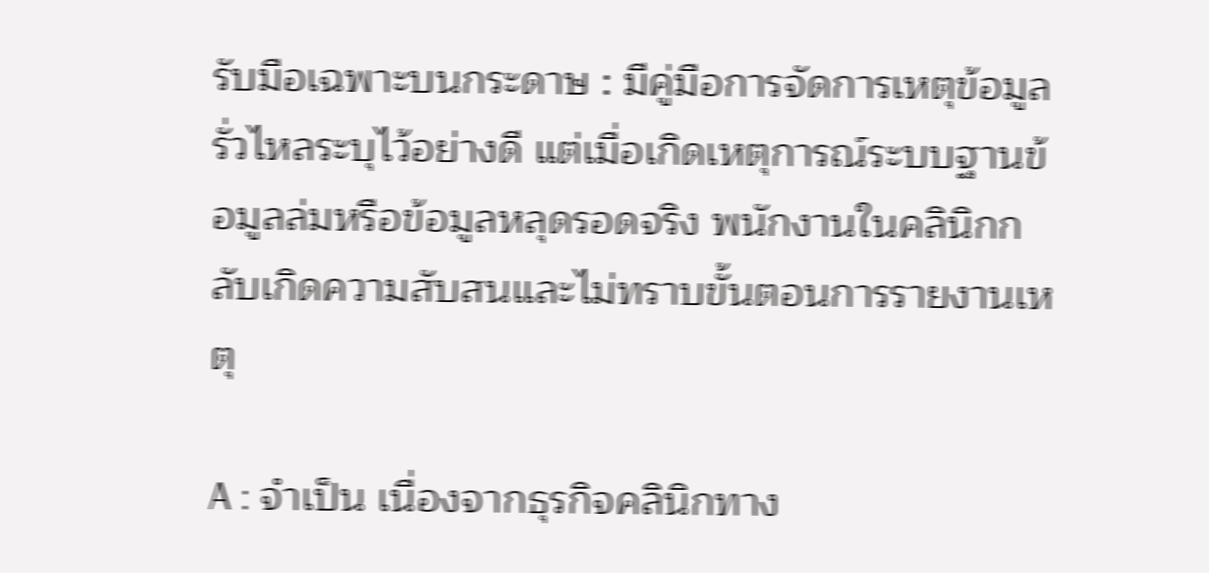รับมือเฉพาะบนกระดาษ : มีคู่มือการจัดการเหตุข้อมูลรั่วไหลระบุไว้อย่างดี แต่เมื่อเกิดเหตุการณ์ระบบฐานข้อมูลล่มหรือข้อมูลหลุดรอดจริง พนักงานในคลินิกกลับเกิดความสับสนและไม่ทราบขั้นตอนการรายงานเหตุ

A : จำเป็น เนื่องจากธุรกิจคลินิกทาง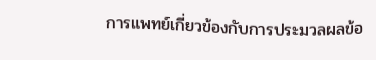การแพทย์เกี่ยวข้องกับการประมวลผลข้อ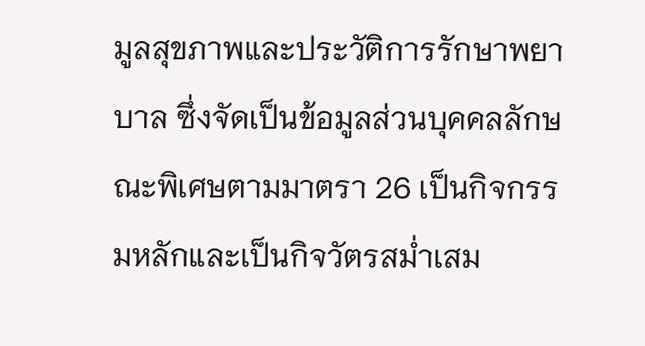มูลสุขภาพและประวัติการรักษาพยาบาล ซึ่งจัดเป็นข้อมูลส่วนบุคคลลักษณะพิเศษตามมาตรา 26 เป็นกิจกรรมหลักและเป็นกิจวัตรสม่ำเสม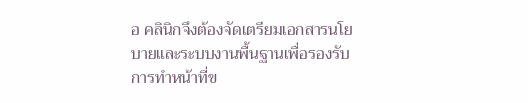อ คลินิกจึงต้องจัดเตรียมเอกสารนโยบายและระบบงานพื้นฐานเพื่อรองรับการทำหน้าที่ข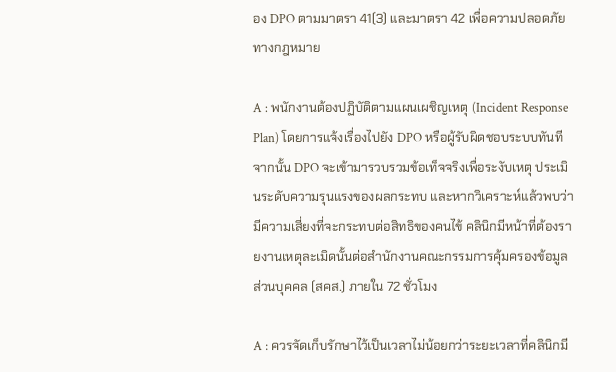อง DPO ตามมาตรา 41(3) และมาตรา 42 เพื่อความปลอดภัยทางกฎหมาย

A : พนักงานต้องปฏิบัติตามแผนเผชิญเหตุ (Incident Response Plan) โดยการแจ้งเรื่องไปยัง DPO หรือผู้รับผิดชอบระบบทันที จากนั้น DPO จะเข้ามารวบรวมข้อเท็จจริงเพื่อระงับเหตุ ประเมินระดับความรุนแรงของผลกระทบ และหากวิเคราะห์แล้วพบว่ามีความเสี่ยงที่จะกระทบต่อสิทธิของคนไข้ คลินิกมีหน้าที่ต้องรายงานเหตุละเมิดนั้นต่อสำนักงานคณะกรรมการคุ้มครองข้อมูลส่วนบุคคล (สคส.) ภายใน 72 ชั่วโมง

A : ควรจัดเก็บรักษาไว้เป็นเวลาไม่น้อยกว่าระยะเวลาที่คลินิกมี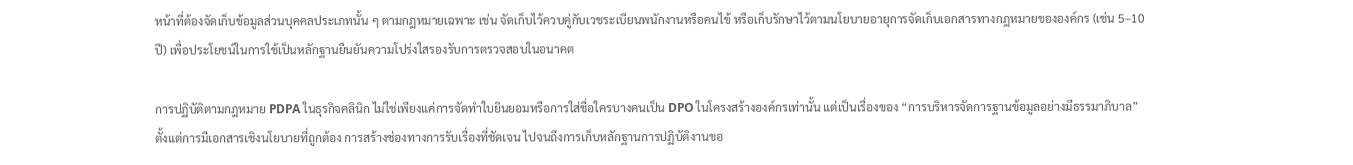หน้าที่ต้องจัดเก็บข้อมูลส่วนบุคคลประเภทนั้น ๆ ตามกฎหมายเฉพาะ เช่น จัดเก็บไว้ควบคู่กับเวชระเบียนพนักงานหรือคนไข้ หรือเก็บรักษาไว้ตามนโยบายอายุการจัดเก็บเอกสารทางกฎหมายขององค์กร (เช่น 5–10 ปี) เพื่อประโยชน์ในการใช้เป็นหลักฐานยืนยันความโปร่งใสรองรับการตรวจสอบในอนาคต

การปฏิบัติตามกฎหมาย PDPA ในธุรกิจคลินิก ไม่ใช่เพียงแค่การจัดทำใบยินยอมหรือการใส่ชื่อใครบางคนเป็น DPO ในโครงสร้างองค์กรเท่านั้น แต่เป็นเรื่องของ “การบริหารจัดการฐานข้อมูลอย่างมีธรรมาภิบาล” ตั้งแต่การมีเอกสารเชิงนโยบายที่ถูกต้อง การสร้างช่องทางการรับเรื่องที่ชัดเจน ไปจนถึงการเก็บหลักฐานการปฏิบัติงานขอ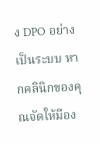ง DPO อย่างเป็นระบบ หากคลินิกของคุณจัดให้มีอง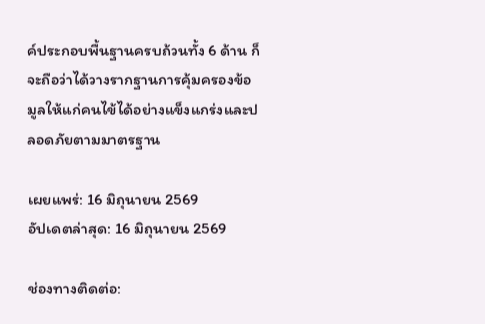ค์ประกอบพื้นฐานครบถ้วนทั้ง 6 ด้าน ก็จะถือว่าได้วางรากฐานการคุ้มครองข้อมูลให้แก่คนไข้ได้อย่างแข็งแกร่งและปลอดภัยตามมาตรฐาน

เผยแพร่: 16 มิถุนายน 2569
อัปเดตล่าสุด: 16 มิถุนายน 2569

ช่องทางติดต่อ: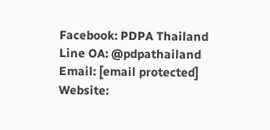Facebook: PDPA Thailand
Line OA: @pdpathailand
Email: [email protected]
Website: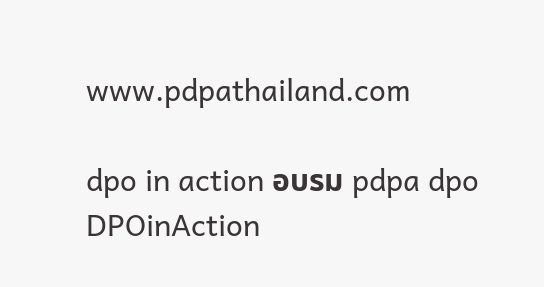www.pdpathailand.com

dpo in action อบรม pdpa dpo
DPOinAction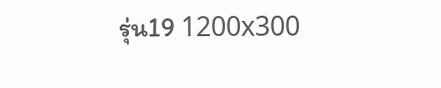รุ่น19 1200x300